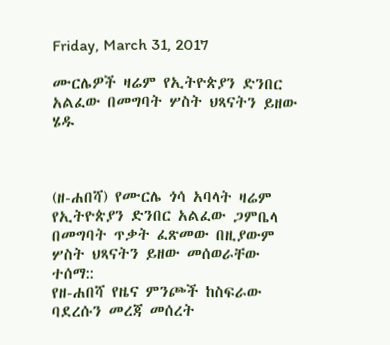Friday, March 31, 2017

ሙርሌዎች ዛሬም የኢትዮጵያን ድንበር አልፈው በመግባት ሦስት ህጻናትን ይዘው ሄዱ



(ዘ-ሐበሻ) የሙርሌ ጎሳ አባላት ዛሬም የኢትዮጵያን ድንበር አልፈው ጋምቤላ በመግባት ጥቃት ፈጽመው በዚያውም ሦስት ህጻናትን ይዘው መሰወራቸው ተሰማ::
የዘ-ሐበሻ የዜና ምንጮች ከስፍራው ባደረሱን መረጃ መሰረት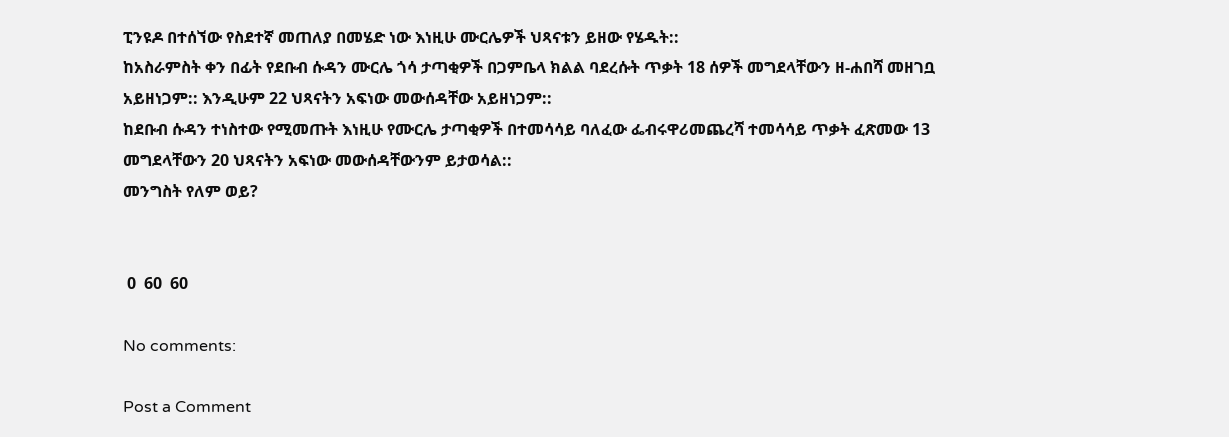ፒንዩዶ በተሰኘው የስደተኛ መጠለያ በመሄድ ነው እነዚሁ ሙርሌዎች ህጻናቱን ይዘው የሄዱት::
ከአስራምስት ቀን በፊት የደቡብ ሱዳን ሙርሌ ጎሳ ታጣቂዎች በጋምቤላ ክልል ባደረሱት ጥቃት 18 ሰዎች መግደላቸውን ዘ-ሐበሻ መዘገቧ አይዘነጋም:: እንዲሁም 22 ህጻናትን አፍነው መውሰዳቸው አይዘነጋም::
ከደቡብ ሱዳን ተነስተው የሚመጡት እነዚሁ የሙርሌ ታጣቂዎች በተመሳሳይ ባለፈው ፌብሩዋሪመጨረሻ ተመሳሳይ ጥቃት ፈጽመው 13 መግደላቸውን 20 ህጻናትን አፍነው መውሰዳቸውንም ይታወሳል::
መንግስት የለም ወይ?


 0  60  60

No comments:

Post a Comment